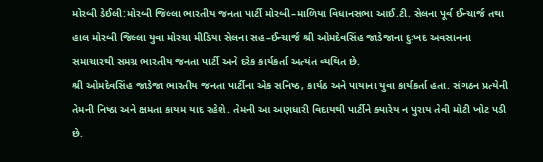મોરબી ડેઈલી:મોરબી જિલ્લા ભારતીય જનતા પાર્ટી મોરબી–માળિયા વિધાનસભા આઈ.ટી. સેલના પૂર્વ ઈન્ચાર્જ તથા હાલ મોરબી જિલ્લા યુવા મોરચા મીડિયા સેલના સહ–ઈન્ચાર્જ શ્રી ઓમદેવસિંહ જાડેજાના દુઃખદ અવસાનના સમાચારથી સમગ્ર ભારતીય જનતા પાર્ટી અને દરેક કાર્યકર્તા અત્યંત વ્યથિત છે.
શ્રી ઓમદેવસિંહ જાડેજા ભારતીય જનતા પાર્ટીના એક સનિષ્ઠ, કાર્યઠ અને પાયાના યુવા કાર્યકર્તા હતા. સંગઠન પ્રત્યેની તેમની નિષ્ઠા અને ક્ષમતા કાયમ યાદ રહેશે. તેમની આ અણધારી વિદાયથી પાર્ટીને ક્યારેય ન પુરાય તેવી મોટી ખોટ પડી છે.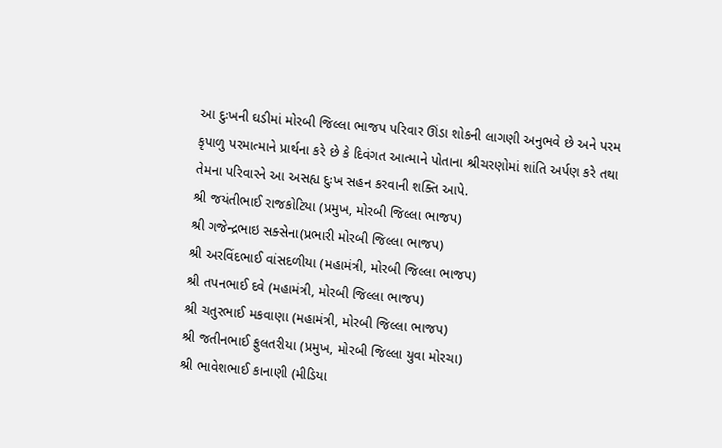આ દુઃખની ઘડીમાં મોરબી જિલ્લા ભાજપ પરિવાર ઊંડા શોકની લાગણી અનુભવે છે અને પરમ કૃપાળુ પરમાત્માને પ્રાર્થના કરે છે કે દિવંગત આત્માને પોતાના શ્રીચરણોમાં શાંતિ અર્પણ કરે તથા તેમના પરિવારને આ અસહ્ય દુઃખ સહન કરવાની શક્તિ આપે.
શ્રી જયંતીભાઈ રાજકોટિયા (પ્રમુખ, મોરબી જિલ્લા ભાજપ)
શ્રી ગજેન્દ્રભાઇ સક્સેના(પ્રભારી મોરબી જિલ્લા ભાજપ)
શ્રી અરવિંદભાઈ વાંસદળીયા (મહામંત્રી, મોરબી જિલ્લા ભાજપ)
શ્રી તપનભાઈ દવે (મહામંત્રી, મોરબી જિલ્લા ભાજપ)
શ્રી ચતુરભાઈ મકવાણા (મહામંત્રી, મોરબી જિલ્લા ભાજપ)
શ્રી જતીનભાઈ ફુલતરીયા (પ્રમુખ, મોરબી જિલ્લા યુવા મોરચા)
શ્રી ભાવેશભાઈ કાનાણી (મીડિયા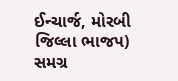ઈન્ચાર્જ, મોરબી જિલ્લા ભાજપ)
સમગ્ર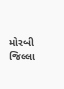મોરબી જિલ્લા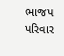ભાજપ પરિવાર